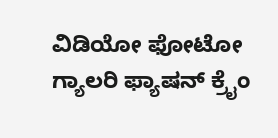ವಿಡಿಯೋ ಫೋಟೋ ಗ್ಯಾಲರಿ ಫ್ಯಾಷನ್ ಕ್ರೈಂ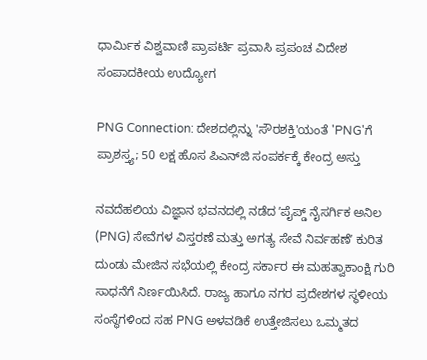ಧಾರ್ಮಿಕ ವಿಶ್ವವಾಣಿ ಪ್ರಾಪರ್ಟಿ ಪ್ರವಾಸಿ ಪ್ರಪಂಚ ವಿದೇಶ ಸಂಪಾದಕೀಯ ಉದ್ಯೋಗ

PNG Connection: ದೇಶದಲ್ಲಿನ್ನು 'ಸೌರಶಕ್ತಿ'ಯಂತೆ 'PNG'ಗೆ ಪ್ರಾಶಸ್ತ್ಯ; 50 ಲಕ್ಷ ಹೊಸ ಪಿಎನ್‌ಜಿ ಸಂಪರ್ಕಕ್ಕೆ ಕೇಂದ್ರ ಅಸ್ತು

ನವದೆಹಲಿಯ ವಿಜ್ಞಾನ ಭವನದಲ್ಲಿ ನಡೆದ ʼಪೈಪ್ಡ್ ನೈಸರ್ಗಿಕ ಅನಿಲ (PNG) ಸೇವೆಗಳ ವಿಸ್ತರಣೆ ಮತ್ತು ಅಗತ್ಯ ಸೇವೆ ನಿರ್ವಹಣೆʼ ಕುರಿತ ದುಂಡು ಮೇಜಿನ ಸಭೆಯಲ್ಲಿ ಕೇಂದ್ರ ಸರ್ಕಾರ ಈ ಮಹತ್ವಾಕಾಂಕ್ಷಿ ಗುರಿ ಸಾಧನೆಗೆ ನಿರ್ಣಯಿಸಿದೆ. ರಾಜ್ಯ ಹಾಗೂ ನಗರ ಪ್ರದೇಶಗಳ ಸ್ಥಳೀಯ ಸಂಸ್ಥೆಗಳಿಂದ ಸಹ PNG ಅಳವಡಿಕೆ ಉತ್ತೇಜಿಸಲು ಒಮ್ಮತದ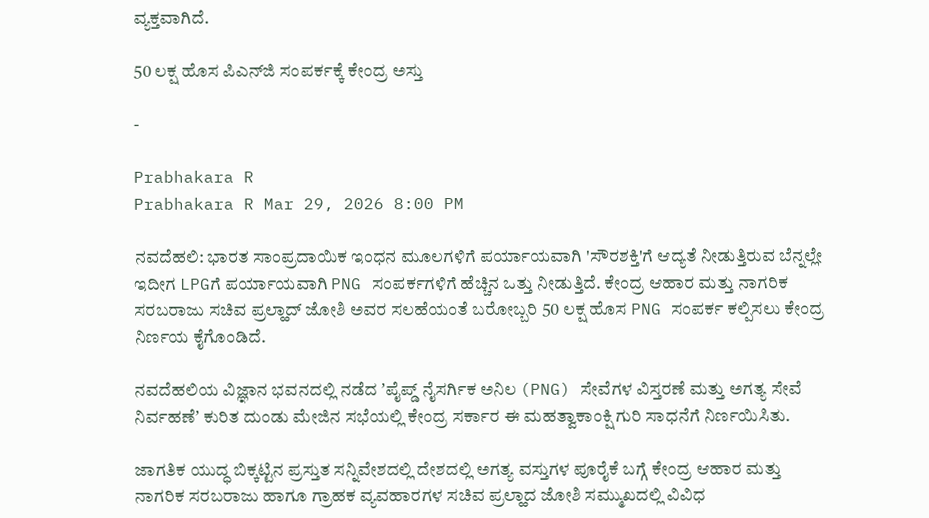ವ್ಯಕ್ತವಾಗಿದೆ.

50 ಲಕ್ಷ ಹೊಸ ಪಿಎನ್‌ಜಿ ಸಂಪರ್ಕಕ್ಕೆ ಕೇಂದ್ರ ಅಸ್ತು

-

Prabhakara R
Prabhakara R Mar 29, 2026 8:00 PM

ನವದೆಹಲಿ: ಭಾರತ ಸಾಂಪ್ರದಾಯಿಕ ಇಂಧನ ಮೂಲಗಳಿಗೆ ಪರ್ಯಾಯವಾಗಿ 'ಸೌರಶಕ್ತಿ'ಗೆ ಆದ್ಯತೆ ನೀಡುತ್ತಿರುವ ಬೆನ್ನಲ್ಲೇ ಇದೀಗ LPGಗೆ ಪರ್ಯಾಯವಾಗಿ PNG ಸಂಪರ್ಕಗಳಿಗೆ ಹೆಚ್ಚಿನ ಒತ್ತು ನೀಡುತ್ತಿದೆ. ಕೇಂದ್ರ ಆಹಾರ ಮತ್ತು ನಾಗರಿಕ ಸರಬರಾಜು ಸಚಿವ ಪ್ರಲ್ಹಾದ್‌ ಜೋಶಿ ಅವರ ಸಲಹೆಯಂತೆ ಬರೋಬ್ಬರಿ 50 ಲಕ್ಷ ಹೊಸ PNG ಸಂಪರ್ಕ ಕಲ್ಪಿಸಲು ಕೇಂದ್ರ ನಿರ್ಣಯ ಕೈಗೊಂಡಿದೆ.

ನವದೆಹಲಿಯ ವಿಜ್ಞಾನ ಭವನದಲ್ಲಿ ನಡೆದ ʼಪೈಪ್ಡ್ ನೈಸರ್ಗಿಕ ಅನಿಲ (PNG) ಸೇವೆಗಳ ವಿಸ್ತರಣೆ ಮತ್ತು ಅಗತ್ಯ ಸೇವೆ ನಿರ್ವಹಣೆʼ ಕುರಿತ ದುಂಡು ಮೇಜಿನ ಸಭೆಯಲ್ಲಿ ಕೇಂದ್ರ ಸರ್ಕಾರ ಈ ಮಹತ್ವಾಕಾಂಕ್ಷಿ ಗುರಿ ಸಾಧನೆಗೆ ನಿರ್ಣಯಿಸಿತು.

ಜಾಗತಿಕ ಯುದ್ಧ ಬಿಕ್ಕಟ್ಟಿನ ಪ್ರಸ್ತುತ ಸನ್ನಿವೇಶದಲ್ಲಿ ದೇಶದಲ್ಲಿ ಅಗತ್ಯ ವಸ್ತುಗಳ ಪೂರೈಕೆ ಬಗ್ಗೆ ಕೇಂದ್ರ ಆಹಾರ ಮತ್ತು ನಾಗರಿಕ ಸರಬರಾಜು ಹಾಗೂ ಗ್ರಾಹಕ ವ್ಯವಹಾರಗಳ ಸಚಿವ ಪ್ರಲ್ಹಾದ ಜೋಶಿ ಸಮ್ಮುಖದಲ್ಲಿ ವಿವಿಧ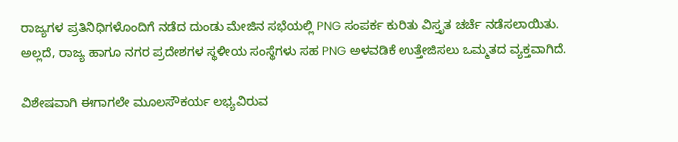ರಾಜ್ಯಗಳ ಪ್ರತಿನಿಧಿಗಳೊಂದಿಗೆ ನಡೆದ ದುಂಡು ಮೇಜಿನ ಸಭೆಯಲ್ಲಿ PNG ಸಂಪರ್ಕ ಕುರಿತು ವಿಸ್ತೃತ ಚರ್ಚೆ ನಡೆಸಲಾಯಿತು. ಅಲ್ಲದೆ, ರಾಜ್ಯ ಹಾಗೂ ನಗರ ಪ್ರದೇಶಗಳ ಸ್ಥಳೀಯ ಸಂಸ್ಥೆಗಳು ಸಹ PNG ಅಳವಡಿಕೆ ಉತ್ತೇಜಿಸಲು ಒಮ್ಮತದ ವ್ಯಕ್ತವಾಗಿದೆ.

ವಿಶೇಷವಾಗಿ ಈಗಾಗಲೇ ಮೂಲಸೌಕರ್ಯ ಲಭ್ಯವಿರುವ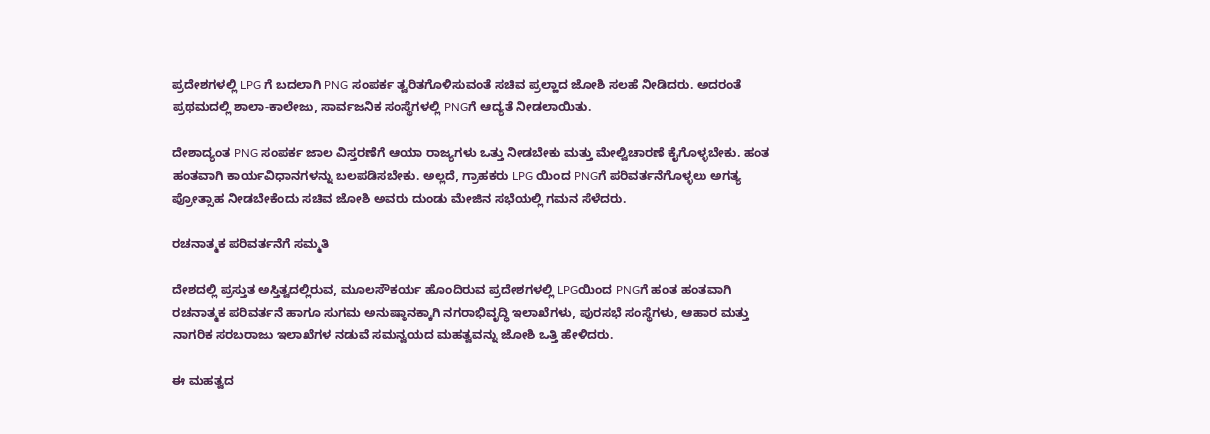ಪ್ರದೇಶಗಳಲ್ಲಿ LPG ಗೆ ಬದಲಾಗಿ PNG ಸಂಪರ್ಕ ತ್ವರಿತಗೊಳಿಸುವಂತೆ ಸಚಿವ ಪ್ರಲ್ಹಾದ ಜೋಶಿ ಸಲಹೆ ನೀಡಿದರು. ಅದರಂತೆ ಪ್ರಥಮದಲ್ಲಿ ಶಾಲಾ-ಕಾಲೇಜು, ಸಾರ್ವಜನಿಕ ಸಂಸ್ಥೆಗಳಲ್ಲಿ PNGಗೆ ಆದ್ಯತೆ ನೀಡಲಾಯಿತು.

ದೇಶಾದ್ಯಂತ PNG ಸಂಪರ್ಕ ಜಾಲ ವಿಸ್ತರಣೆಗೆ ಆಯಾ ರಾಜ್ಯಗಳು ಒತ್ತು ನೀಡಬೇಕು ಮತ್ತು ಮೇಲ್ವಿಚಾರಣೆ ಕೈಗೊಳ್ಳಬೇಕು. ಹಂತ ಹಂತವಾಗಿ ಕಾರ್ಯವಿಧಾನಗಳನ್ನು ಬಲಪಡಿಸಬೇಕು. ಅಲ್ಲದೆ, ಗ್ರಾಹಕರು LPG ಯಿಂದ PNGಗೆ ಪರಿವರ್ತನೆಗೊಳ್ಳಲು ಅಗತ್ಯ ಪ್ರೋತ್ಸಾಹ ನೀಡಬೇಕೆಂದು ಸಚಿವ ಜೋಶಿ ಅವರು ದುಂಡು ಮೇಜಿನ ಸಭೆಯಲ್ಲಿ ಗಮನ ಸೆಳೆದರು.

ರಚನಾತ್ಮಕ ಪರಿವರ್ತನೆಗೆ ಸಮ್ಮತಿ

ದೇಶದಲ್ಲಿ ಪ್ರಸ್ತುತ ಅಸ್ತಿತ್ವದಲ್ಲಿರುವ, ಮೂಲಸೌಕರ್ಯ ಹೊಂದಿರುವ ಪ್ರದೇಶಗಳಲ್ಲಿ LPGಯಿಂದ PNGಗೆ ಹಂತ ಹಂತವಾಗಿ ರಚನಾತ್ಮಕ ಪರಿವರ್ತನೆ ಹಾಗೂ ಸುಗಮ ಅನುಷ್ಠಾನಕ್ಕಾಗಿ ನಗರಾಭಿವೃದ್ಧಿ ಇಲಾಖೆಗಳು, ಪುರಸಭೆ ಸಂಸ್ಥೆಗಳು, ಆಹಾರ ಮತ್ತು ನಾಗರಿಕ ಸರಬರಾಜು ಇಲಾಖೆಗಳ ನಡುವೆ ಸಮನ್ವಯದ ಮಹತ್ವವನ್ನು ಜೋಶಿ ಒತ್ತಿ ಹೇಳಿದರು.

ಈ ಮಹತ್ವದ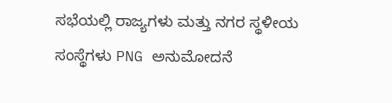ಸಭೆಯಲ್ಲಿ ರಾಜ್ಯಗಳು ಮತ್ತು ನಗರ ಸ್ಥಳೀಯ ಸಂಸ್ಥೆಗಳು PNG ಅನುಮೋದನೆ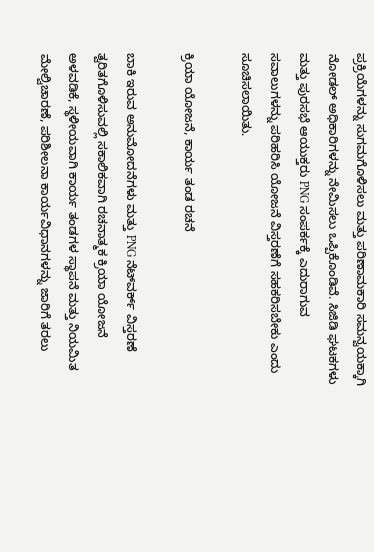ಪ್ರಕ್ರಿಯೆಗಳನ್ನು ಸುಗಮಗೊಳಿಸಲು ಮತ್ತು ಪರಿಣಾಮಕಾರಿ ಸಮನ್ವಯಕ್ಕಾಗಿ ನೋಡಲ್ ಅಧಿಕಾರಿಗಳನ್ನು ನೇಮಿಸಲು ಒಪ್ಪಿಕೊಂಡಿವೆ. ಸಿಜಿಡಿ ಘಟಕಗಳು ಮತ್ತು ಪುರಸಭೆ ಆಯುಕ್ತರು PNG ಸಂಪರ್ಕಕ್ಕೆ ಎದುರಾಗುವ ಸವಾಲುಗಳನ್ನು ಪರಿಹರಿಸಿ ಯೋಜನೆ ವಿಸ್ತರಣೆಗೆ ಸಹಕರಿಸಬೇಕು ಎಂದು ಸೂಚಿಸಲಾಯಿತು.

ಕ್ರಿಯಾ ಯೋಜನೆ, ಕಾರ್ಯ ತಂಡ ರಚನೆ

ಬಾಕಿ ಇರುವ ಅನುಮೋದನೆಗಳು ಮತ್ತು PNG ನೆಟ್‌ವರ್ಕ್ ವಿಸ್ತರಣೆ ತ್ವರಿತಗೊಳಿಸುವಲ್ಲಿ ಸಕಾಲಿಕವಾಗಿ ರಚನಾತ್ಮಕ ಕ್ರಿಯಾ ಯೋಜನೆ ಅಳವಡಿಕೆ, ಸ್ಥಳೀಯವಾಗಿ ಕಾರ್ಯ ತಂಡಗಳ ಸ್ಥಾಪನೆ ಮತ್ತು ನಿಯಮಿತ ಮೇಲ್ವಿಚಾರಣೆ, ಪರಿಶೀಲನಾ ಕಾರ್ಯವಿಧಾನಗಳನ್ನು ಜಾರಿಗೆ ತರಲು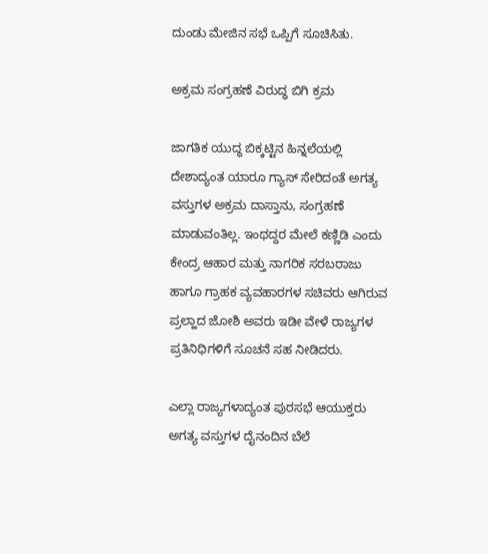ದುಂಡು ಮೇಜಿನ ಸಭೆ ಒಪ್ಪಿಗೆ ಸೂಚಿಸಿತು.

ಅಕ್ರಮ ಸಂಗ್ರಹಣೆ ವಿರುದ್ಧ ಬಿಗಿ ಕ್ರಮ

ಜಾಗತಿಕ ಯುದ್ಧ ಬಿಕ್ಕಟ್ಟಿನ ಹಿನ್ನಲೆಯಲ್ಲಿ ದೇಶಾದ್ಯಂತ ಯಾರೂ ಗ್ಯಾಸ್ ಸೇರಿದಂತೆ ಅಗತ್ಯ ವಸ್ತುಗಳ ಅಕ್ರಮ ದಾಸ್ತಾನು, ಸಂಗ್ರಹಣೆ ಮಾಡುವಂತಿಲ್ಲ. ಇಂಥದ್ದರ ಮೇಲೆ ಕಣ್ಣಿಡಿ ಎಂದು ಕೇಂದ್ರ ಆಹಾರ ಮತ್ತು ನಾಗರಿಕ ಸರಬರಾಜು ಹಾಗೂ ಗ್ರಾಹಕ ವ್ಯವಹಾರಗಳ ಸಚಿವರು ಆಗಿರುವ ಪ್ರಲ್ಹಾದ ಜೋಶಿ ಅವರು ಇಡೀ ವೇಳೆ ರಾಜ್ಯಗಳ ಪ್ರತಿನಿಧಿಗಳಿಗೆ ಸೂಚನೆ ಸಹ ನೀಡಿದರು.

ಎಲ್ಲಾ ರಾಜ್ಯಗಳಾದ್ಯಂತ ಪುರಸಭೆ ಆಯುಕ್ತರು ಅಗತ್ಯ ವಸ್ತುಗಳ ದೈನಂದಿನ ಬೆಲೆ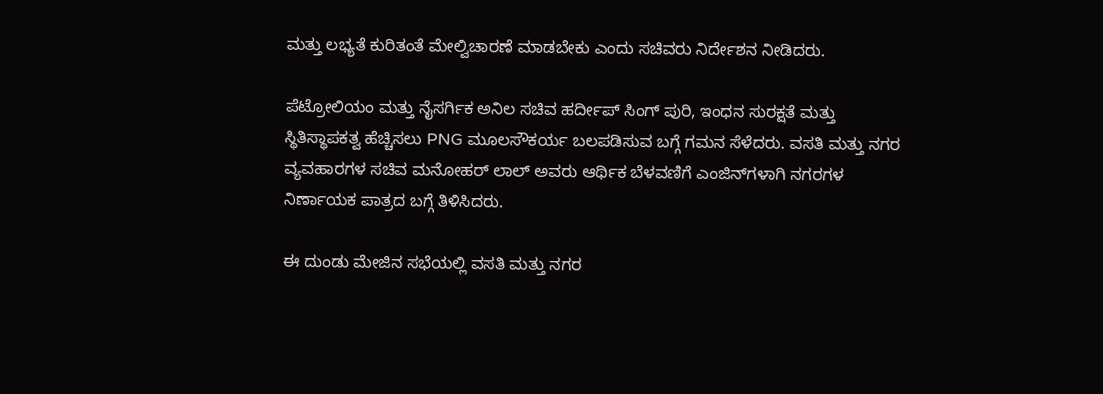ಮತ್ತು ಲಭ್ಯತೆ ಕುರಿತಂತೆ ಮೇಲ್ವಿಚಾರಣೆ ಮಾಡಬೇಕು ಎಂದು ಸಚಿವರು ನಿರ್ದೇಶನ ನೀಡಿದರು.

ಪೆಟ್ರೋಲಿಯಂ ಮತ್ತು ನೈಸರ್ಗಿಕ ಅನಿಲ ಸಚಿವ ಹರ್ದೀಪ್ ಸಿಂಗ್ ಪುರಿ, ಇಂಧನ ಸುರಕ್ಷತೆ ಮತ್ತು ಸ್ಥಿತಿಸ್ಥಾಪಕತ್ವ ಹೆಚ್ಚಿಸಲು PNG ಮೂಲಸೌಕರ್ಯ ಬಲಪಡಿಸುವ ಬಗ್ಗೆ ಗಮನ ಸೆಳೆದರು. ವಸತಿ ಮತ್ತು ನಗರ ವ್ಯವಹಾರಗಳ ಸಚಿವ ಮನೋಹರ್ ಲಾಲ್ ಅವರು ಆರ್ಥಿಕ ಬೆಳವಣಿಗೆ ಎಂಜಿನ್‌ಗಳಾಗಿ ನಗರಗಳ ನಿರ್ಣಾಯಕ ಪಾತ್ರದ ಬಗ್ಗೆ ತಿಳಿಸಿದರು.

ಈ ದುಂಡು ಮೇಜಿನ ಸಭೆಯಲ್ಲಿ ವಸತಿ ಮತ್ತು ನಗರ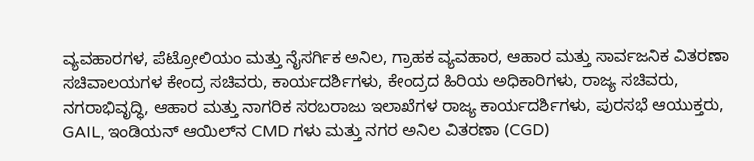ವ್ಯವಹಾರಗಳ, ಪೆಟ್ರೋಲಿಯಂ ಮತ್ತು ನೈಸರ್ಗಿಕ ಅನಿಲ, ಗ್ರಾಹಕ ವ್ಯವಹಾರ, ಆಹಾರ ಮತ್ತು ಸಾರ್ವಜನಿಕ ವಿತರಣಾ ಸಚಿವಾಲಯಗಳ ಕೇಂದ್ರ ಸಚಿವರು, ಕಾರ್ಯದರ್ಶಿಗಳು, ಕೇಂದ್ರದ ಹಿರಿಯ ಅಧಿಕಾರಿಗಳು, ರಾಜ್ಯ ಸಚಿವರು, ನಗರಾಭಿವೃದ್ಧಿ, ಆಹಾರ ಮತ್ತು ನಾಗರಿಕ ಸರಬರಾಜು ಇಲಾಖೆಗಳ ರಾಜ್ಯ ಕಾರ್ಯದರ್ಶಿಗಳು, ಪುರಸಭೆ ಆಯುಕ್ತರು, GAIL, ಇಂಡಿಯನ್ ಆಯಿಲ್‌ನ CMD ಗಳು ಮತ್ತು ನಗರ ಅನಿಲ ವಿತರಣಾ (CGD)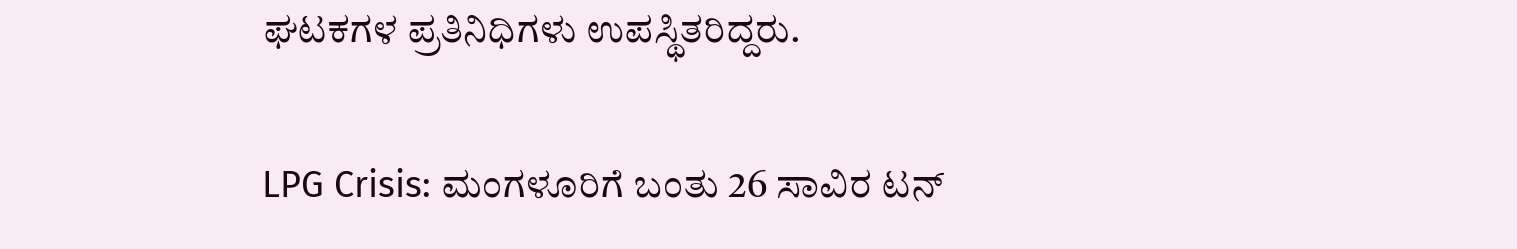ಘಟಕಗಳ ಪ್ರತಿನಿಧಿಗಳು ಉಪಸ್ಥಿತರಿದ್ದರು.

LPG Crisis: ಮಂಗಳೂರಿಗೆ ಬಂತು 26 ಸಾವಿರ ಟನ್‌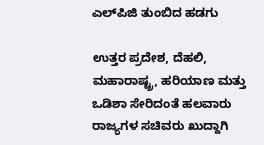ಎಲ್‌ಪಿಜಿ ತುಂಬಿದ ಹಡಗು

ಉತ್ತರ ಪ್ರದೇಶ, ದೆಹಲಿ, ಮಹಾರಾಷ್ಟ್ರ, ಹರಿಯಾಣ ಮತ್ತು ಒಡಿಶಾ ಸೇರಿದಂತೆ ಹಲವಾರು ರಾಜ್ಯಗಳ ಸಚಿವರು ಖುದ್ದಾಗಿ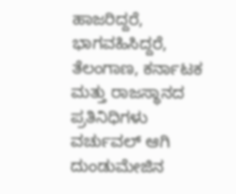ಹಾಜರಿದ್ದರೆ, ಭಾಗವಹಿಸಿದ್ದರೆ, ತೆಲಂಗಾಣ, ಕರ್ನಾಟಕ ಮತ್ತು ರಾಜಸ್ಥಾನದ ಪ್ರತಿನಿಧಿಗಳು ವರ್ಚುವಲ್ ಆಗಿ ದುಂಡುಮೇಜಿನ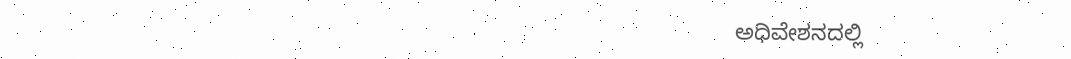ಅಧಿವೇಶನದಲ್ಲಿ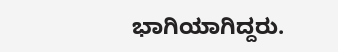ಭಾಗಿಯಾಗಿದ್ದರು.